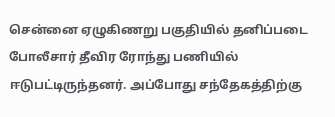சென்னை ஏழுகிணறு பகுதியில் தனிப்படை போலீசார் தீவிர ரோந்து பணியில் ஈடுபட்டிருந்தனர். அப்போது சந்தேகத்திற்கு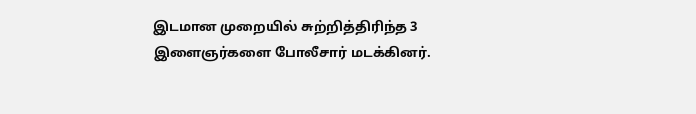இடமான முறையில் சுற்றித்திரிந்த 3 இளைஞர்களை போலீசார் மடக்கினர்.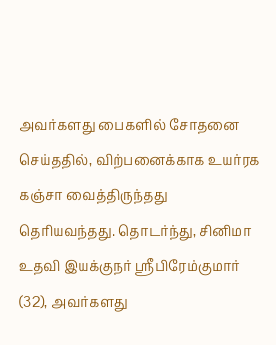அவர்களது பைகளில் சோதனை செய்ததில், விற்பனைக்காக உயர்ரக கஞ்சா வைத்திருந்தது தெரியவந்தது. தொடர்ந்து, சினிமா உதவி இயக்குநர் ஸ்ரீபிரேம்குமார் (32), அவர்களது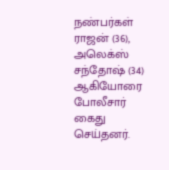நண்பர்கள் ராஜன் (36), அலெக்ஸ் சந்தோஷ் (34) ஆகியோரை போலீசார் கைது செய்தனர்.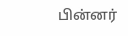பின்னர்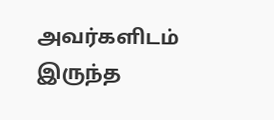அவர்களிடம் இருந்த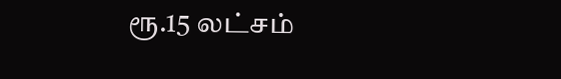ரூ.15 லட்சம்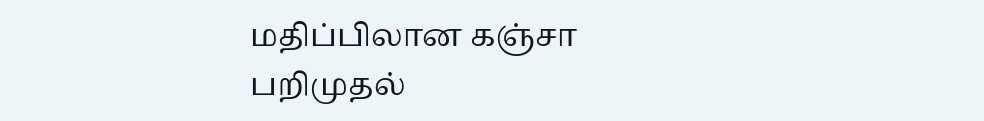மதிப்பிலான கஞ்சா பறிமுதல்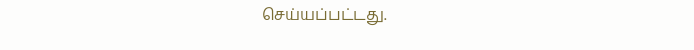செய்யப்பட்டது.